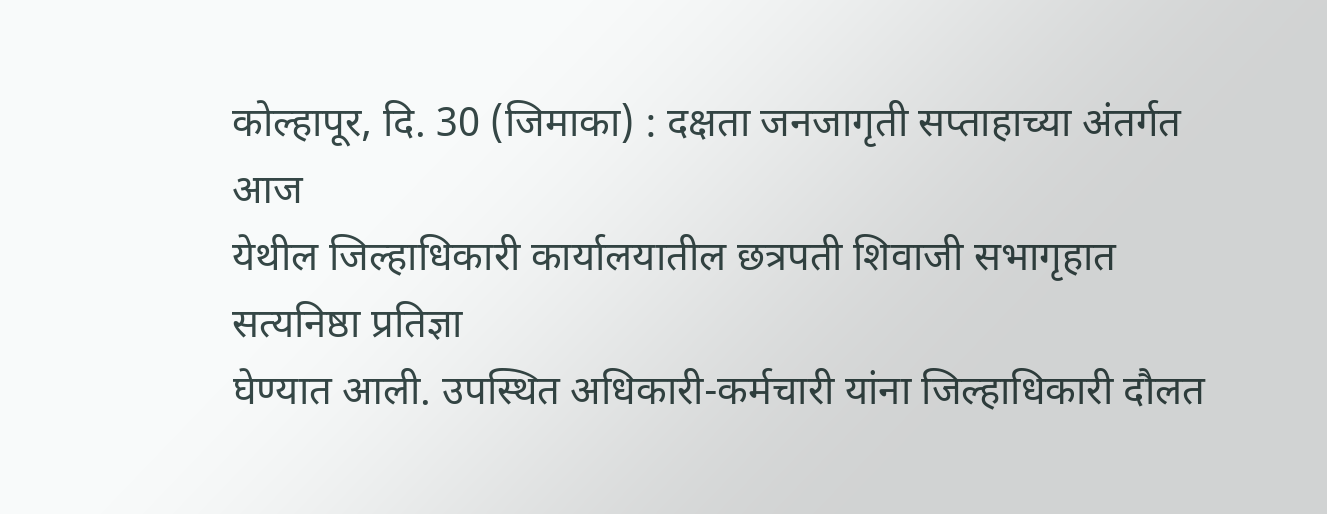कोल्हापूर, दि. 30 (जिमाका) : दक्षता जनजागृती सप्ताहाच्या अंतर्गत आज
येथील जिल्हाधिकारी कार्यालयातील छत्रपती शिवाजी सभागृहात सत्यनिष्ठा प्रतिज्ञा
घेण्यात आली. उपस्थित अधिकारी-कर्मचारी यांना जिल्हाधिकारी दौलत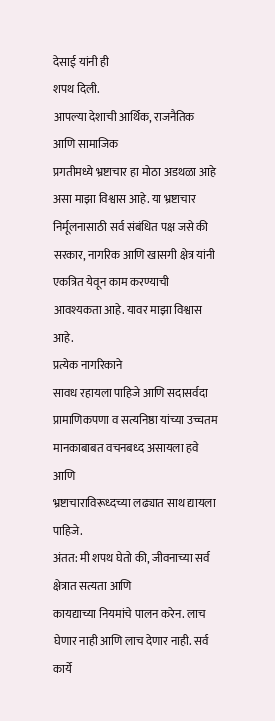देसाई यांनी ही
शपथ दिली.
आपल्या देशाची आर्थिक, राजनैतिक आणि सामाजिक
प्रगतीमध्ये भ्रष्टाचार हा मोठा अडथळा आहे असा माझा विश्वास आहे. या भ्रष्टाचार
निर्मूलनासाठी सर्व संबंधित पक्ष जसे की सरकार, नागरिक आणि खासगी क्षेत्र यांनी
एकत्रित येवून काम करण्याची आवश्यकता आहे. यावर माझा विश्वास आहे.
प्रत्येक नागरिकाने
सावध रहायला पाहिजे आणि सदासर्वदा प्रामाणिकपणा व सत्यनिष्ठा यांच्या उच्चतम
मानकाबाबत वचनबध्द असायला हवे आणि
भ्रष्टाचाराविरूध्दच्या लढ्यात साथ द्यायला पाहिजे.
अंतत: मी शपथ घेतो की, जीवनाच्या सर्व क्षेत्रात सत्यता आणि
कायद्याच्या नियमांचे पालन करेन. लाच घेणार नाही आणि लाच देणार नाही. सर्व कार्ये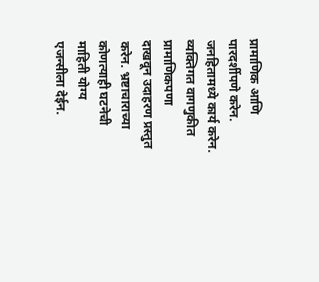प्रामाणिक आणि पारदर्शीपणे करेन. जनहितामध्ये कार्य करेन. व्यक्तिगत वागणुकीत प्रामाणिकपणा
दाखवून उदाहरण प्रस्तुत करेन. भ्रष्टाचाराच्या कोणत्याही घटनेची माहिती योग्य
एजन्सीला देईन.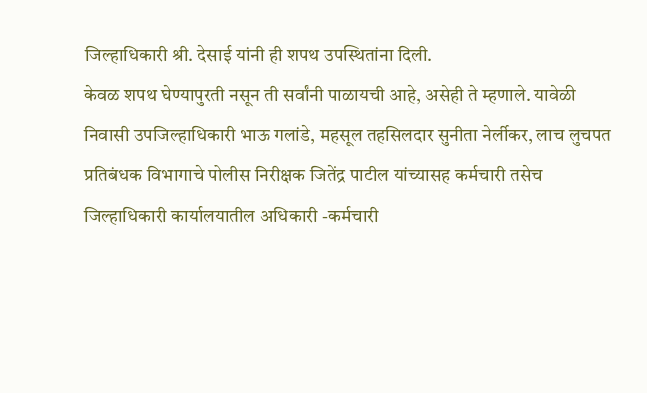जिल्हाधिकारी श्री. देसाई यांनी ही शपथ उपस्थितांना दिली.
केवळ शपथ घेण्यापुरती नसून ती सर्वांनी पाळायची आहे, असेही ते म्हणाले. यावेळी
निवासी उपजिल्हाधिकारी भाऊ गलांडे, महसूल तहसिलदार सुनीता नेर्लीकर, लाच लुचपत
प्रतिबंधक विभागाचे पोलीस निरीक्षक जितेंद्र पाटील यांच्यासह कर्मचारी तसेच
जिल्हाधिकारी कार्यालयातील अधिकारी -कर्मचारी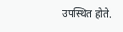उपस्थित होते.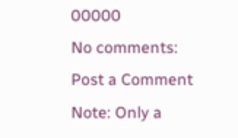00000
No comments:
Post a Comment
Note: Only a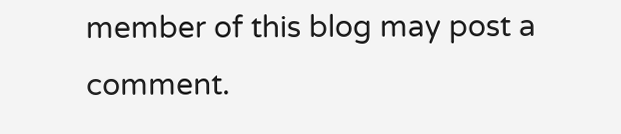member of this blog may post a comment.